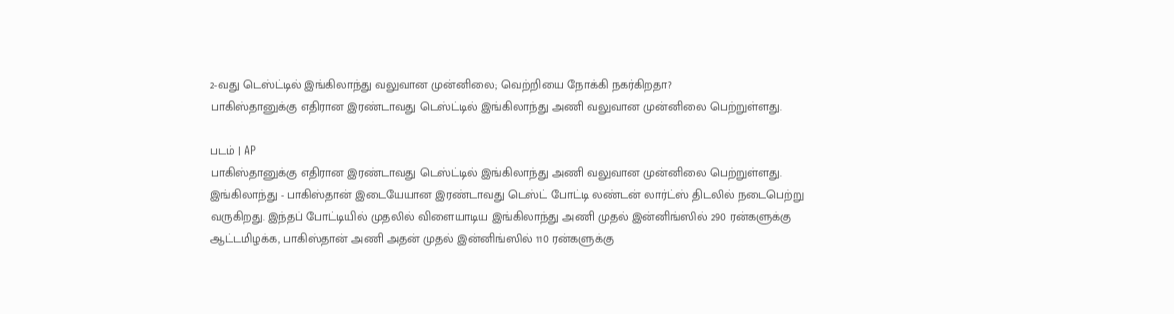2-வது டெஸ்ட்டில் இங்கிலாந்து வலுவான முன்னிலை; வெற்றியை நோக்கி நகர்கிறதா?
பாகிஸ்தானுக்கு எதிரான இரண்டாவது டெஸ்ட்டில் இங்கிலாந்து அணி வலுவான முன்னிலை பெற்றுள்ளது.

படம் | AP
பாகிஸ்தானுக்கு எதிரான இரண்டாவது டெஸ்ட்டில் இங்கிலாந்து அணி வலுவான முன்னிலை பெற்றுள்ளது.
இங்கிலாந்து - பாகிஸ்தான் இடையேயான இரண்டாவது டெஸ்ட் போட்டி லண்டன் லார்ட்ஸ் திடலில் நடைபெற்று வருகிறது. இந்தப் போட்டியில் முதலில் விளையாடிய இங்கிலாந்து அணி முதல் இன்னிங்ஸில் 290 ரன்களுக்கு ஆட்டமிழக்க, பாகிஸ்தான் அணி அதன் முதல் இன்னிங்ஸில் 110 ரன்களுக்கு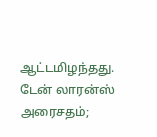ஆட்டமிழந்தது.
டேன் லாரன்ஸ் அரைசதம்;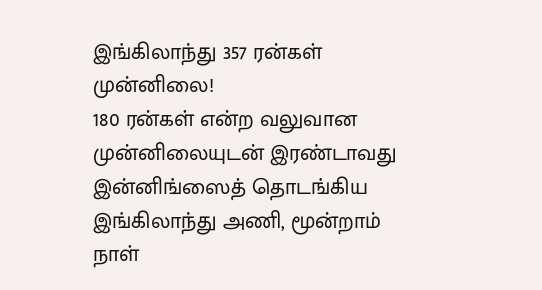இங்கிலாந்து 357 ரன்கள் முன்னிலை!
180 ரன்கள் என்ற வலுவான முன்னிலையுடன் இரண்டாவது இன்னிங்ஸைத் தொடங்கிய இங்கிலாந்து அணி, மூன்றாம் நாள்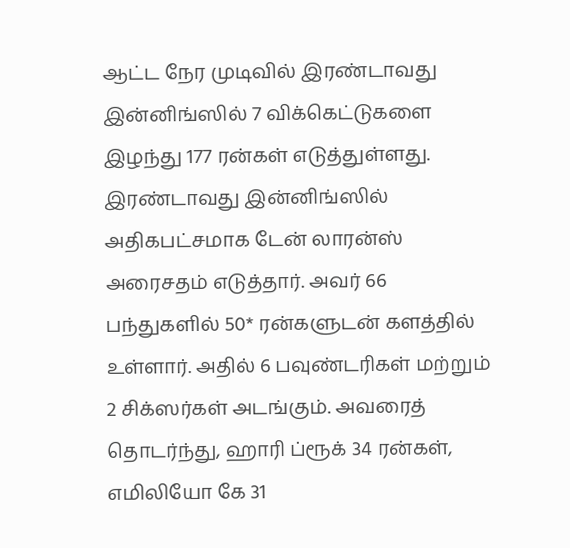ஆட்ட நேர முடிவில் இரண்டாவது இன்னிங்ஸில் 7 விக்கெட்டுகளை இழந்து 177 ரன்கள் எடுத்துள்ளது.
இரண்டாவது இன்னிங்ஸில் அதிகபட்சமாக டேன் லாரன்ஸ் அரைசதம் எடுத்தார். அவர் 66 பந்துகளில் 50* ரன்களுடன் களத்தில் உள்ளார். அதில் 6 பவுண்டரிகள் மற்றும் 2 சிக்ஸர்கள் அடங்கும். அவரைத் தொடர்ந்து, ஹாரி ப்ரூக் 34 ரன்கள், எமிலியோ கே 31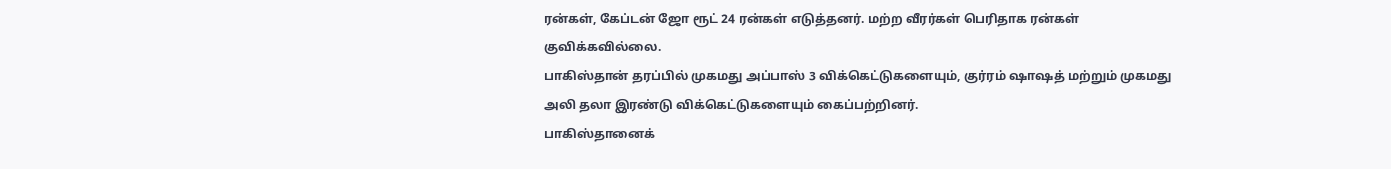ரன்கள், கேப்டன் ஜோ ரூட் 24 ரன்கள் எடுத்தனர். மற்ற வீரர்கள் பெரிதாக ரன்கள் குவிக்கவில்லை.
பாகிஸ்தான் தரப்பில் முகமது அப்பாஸ் 3 விக்கெட்டுகளையும், குர்ரம் ஷாஷத் மற்றும் முகமது அலி தலா இரண்டு விக்கெட்டுகளையும் கைப்பற்றினர்.
பாகிஸ்தானைக்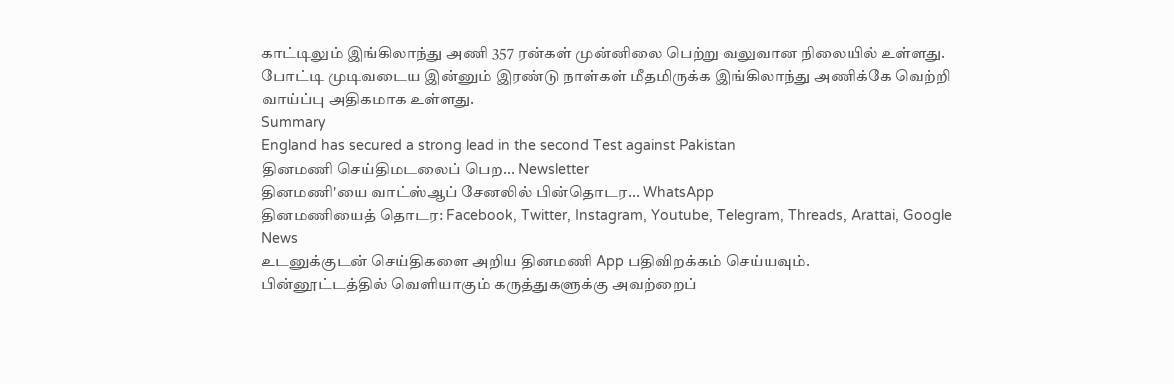காட்டிலும் இங்கிலாந்து அணி 357 ரன்கள் முன்னிலை பெற்று வலுவான நிலையில் உள்ளது. போட்டி முடிவடைய இன்னும் இரண்டு நாள்கள் மீதமிருக்க இங்கிலாந்து அணிக்கே வெற்றி வாய்ப்பு அதிகமாக உள்ளது.
Summary
England has secured a strong lead in the second Test against Pakistan
தினமணி செய்திமடலைப் பெற... Newsletter
தினமணி'யை வாட்ஸ்ஆப் சேனலில் பின்தொடர... WhatsApp
தினமணியைத் தொடர: Facebook, Twitter, Instagram, Youtube, Telegram, Threads, Arattai, Google News
உடனுக்குடன் செய்திகளை அறிய தினமணி App பதிவிறக்கம் செய்யவும்.
பின்னூட்டத்தில் வெளியாகும் கருத்துகளுக்கு அவற்றைப்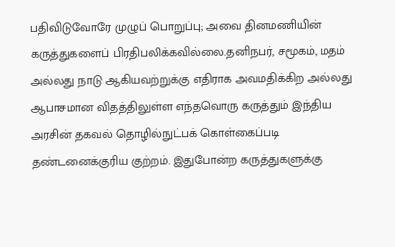பதிவிடுவோரே முழுப் பொறுப்பு; அவை தினமணியின் கருத்துகளைப் பிரதிபலிக்கவில்லை.தனிநபர், சமூகம், மதம் அல்லது நாடு ஆகியவற்றுக்கு எதிராக அவமதிக்கிற அல்லது ஆபாசமான விதத்திலுள்ள எந்தவொரு கருத்தும் இந்திய அரசின் தகவல் தொழில்நுட்பக் கொள்கைப்படி தண்டனைக்குரிய குற்றம். இதுபோன்ற கருத்துகளுக்கு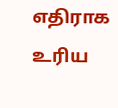எதிராக உரிய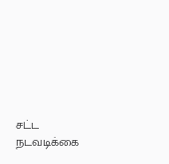சட்ட நடவடிக்கை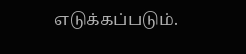எடுக்கப்படும்.